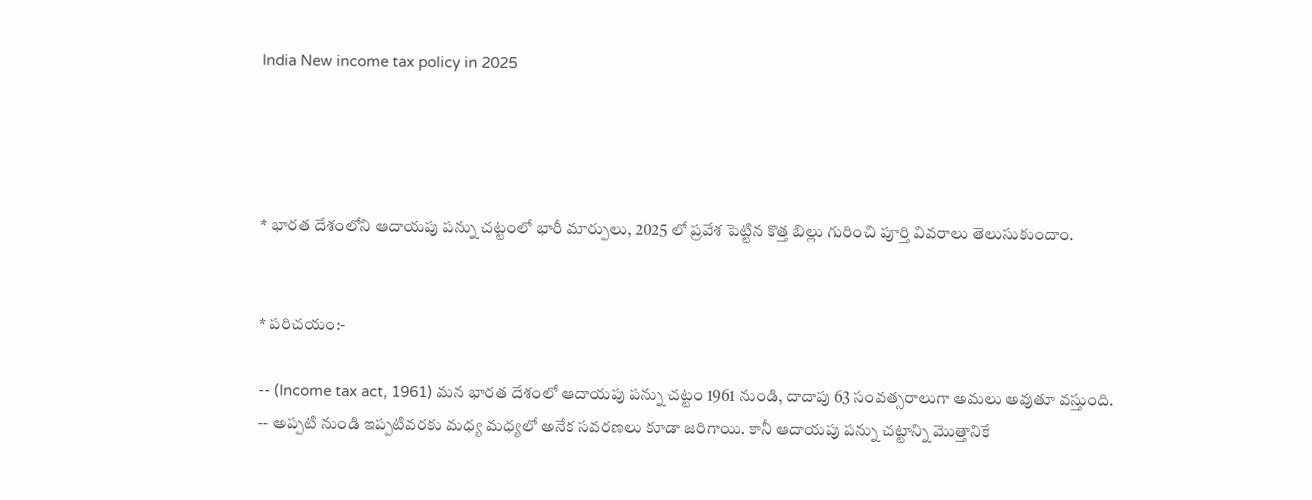India New income tax policy in 2025




* భారత దేశంలోని ఆదాయపు పన్ను చట్టంలో భారీ మార్పులు, 2025 లో ప్రవేశ పెట్టిన కొత్త బిల్లు గురించి పూర్తి వివరాలు తెలుసుకుందాం.


* పరిచయం:-

-- (Income tax act, 1961) మన భారత దేశంలో ఆదాయపు పన్ను చట్టం 1961 నుండి, దాదాపు 63 సంవత్సరాలుగా అమలు అవుతూ వస్తుంది.
-- అప్పటి నుండి ఇప్పటివరకు మధ్య మధ్యలో అనేక సవరణలు కూడా జరిగాయి. కానీ ఆదాయపు పన్ను చట్టాన్ని మొత్తానికే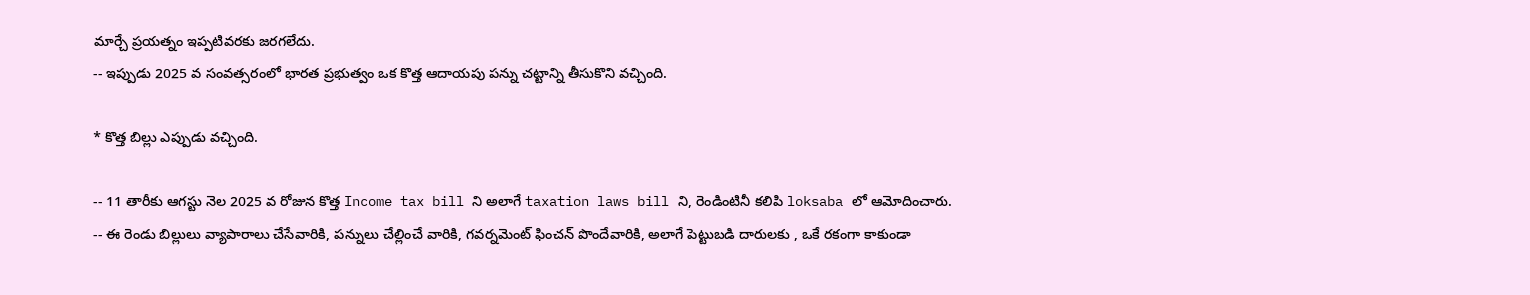మార్చే ప్రయత్నం ఇప్పటివరకు జరగలేదు.
-- ఇప్పుడు 2025 వ సంవత్సరంలో భారత ప్రభుత్వం ఒక కొత్త ఆదాయపు పన్ను చట్టాన్ని తీసుకొని వచ్చింది.

* కొత్త బిల్లు ఎప్పుడు వచ్చింది.

-- 11 తారీకు ఆగస్టు నెల 2025 వ రోజున కొత్త Income tax bill ని అలాగే taxation laws bill ని, రెండింటినీ కలిపి loksaba లో ఆమోదించారు.
-- ఈ రెండు బిల్లులు వ్యాపారాలు చేసేవారికి, పన్నులు చేల్లించే వారికి, గవర్నమెంట్ ఫించన్ పొందేవారికి, అలాగే పెట్టుబడి దారులకు , ఒకే రకంగా కాకుండా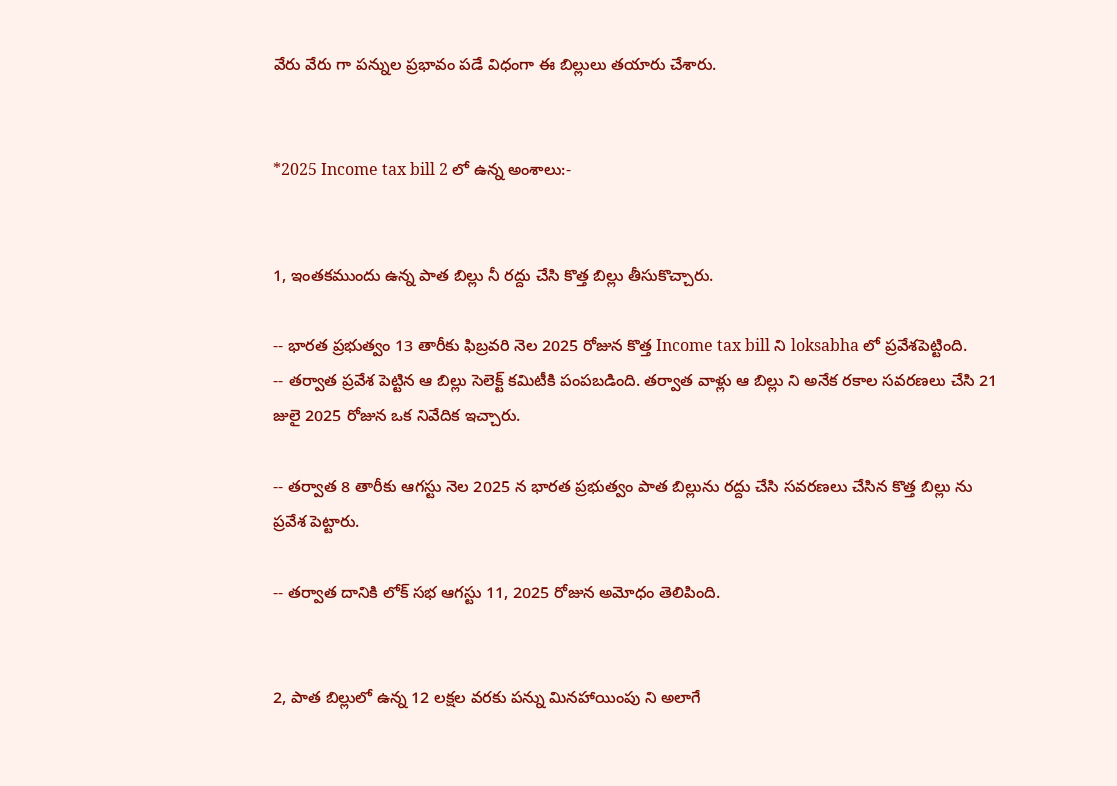వేరు వేరు గా పన్నుల ప్రభావం పడే విధంగా ఈ బిల్లులు తయారు చేశారు.


*2025 Income tax bill 2 లో ఉన్న అంశాలు:-


1, ఇంతకముందు ఉన్న పాత బిల్లు నీ రద్దు చేసి కొత్త బిల్లు తీసుకొచ్చారు.

-- భారత ప్రభుత్వం 13 తారీకు ఫిబ్రవరి నెల 2025 రోజున కొత్త Income tax bill ని loksabha లో ప్రవేశపెట్టింది.
-- తర్వాత ప్రవేశ పెట్టిన ఆ బిల్లు సెలెక్ట్ కమిటీకి పంపబడింది. తర్వాత వాళ్లు ఆ బిల్లు ని అనేక రకాల సవరణలు చేసి 21 జులై 2025 రోజున ఒక నివేదిక ఇచ్చారు.

-- తర్వాత 8 తారీకు ఆగస్టు నెల 2025 న భారత ప్రభుత్వం పాత బిల్లును రద్దు చేసి సవరణలు చేసిన కొత్త బిల్లు ను ప్రవేశ పెట్టారు.

-- తర్వాత దానికి లోక్ సభ ఆగస్టు 11, 2025 రోజున అమోధం తెలిపింది.


2, పాత బిల్లులో ఉన్న 12 లక్షల వరకు పన్ను మినహాయింపు ని అలాగే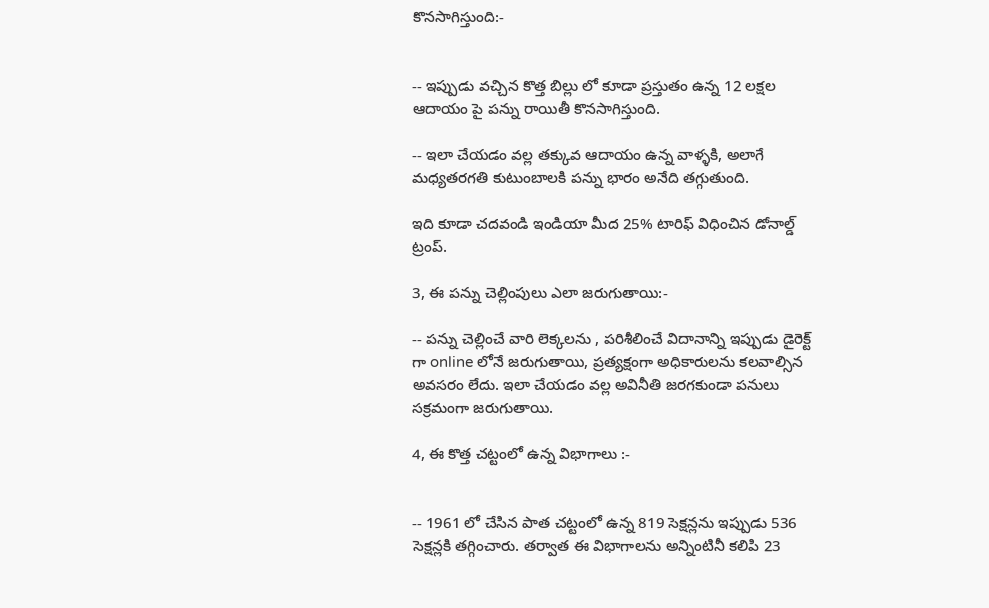కొనసాగిస్తుంది:-


-- ఇప్పుడు వచ్చిన కొత్త బిల్లు లో కూడా ప్రస్తుతం ఉన్న 12 లక్షల ఆదాయం పై పన్ను రాయితీ కొనసాగిస్తుంది.

-- ఇలా చేయడం వల్ల తక్కువ ఆదాయం ఉన్న వాళ్ళకి, అలాగే మధ్యతరగతి కుటుంబాలకి పన్ను భారం అనేది తగ్గుతుంది.

ఇది కూడా చదవండి ఇండియా మీద 25% టారిఫ్ విధించిన డోనాల్డ్ ట్రంప్.

3, ఈ పన్ను చెల్లింపులు ఎలా జరుగుతాయి:-

-- పన్ను చెల్లించే వారి లెక్కలను , పరిశీలించే విదానాన్ని ఇప్పుడు డైరెక్ట్ గా online లోనే జరుగుతాయి, ప్రత్యక్షంగా అధికారులను కలవాల్సిన అవసరం లేదు. ఇలా చేయడం వల్ల అవినీతి జరగకుండా పనులు సక్రమంగా జరుగుతాయి.

4, ఈ కొత్త చట్టంలో ఉన్న విభాగాలు :-


-- 1961 లో చేసిన పాత చట్టంలో ఉన్న 819 సెక్షన్లను ఇప్పుడు 536 సెక్షన్లకి తగ్గించారు. తర్వాత ఈ విభాగాలను అన్నింటినీ కలిపి 23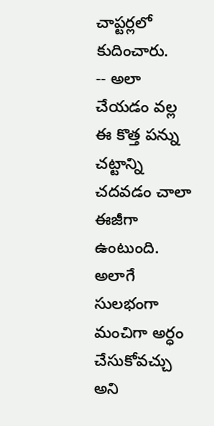చాప్టర్లలో కుదించారు.
-- అలా చేయడం వల్ల ఈ కొత్త పన్ను చట్టాన్ని చదవడం చాలా ఈజీగా ఉంటుంది. అలాగే సులభంగా మంచిగా అర్ధం చేసుకోవచ్చు అని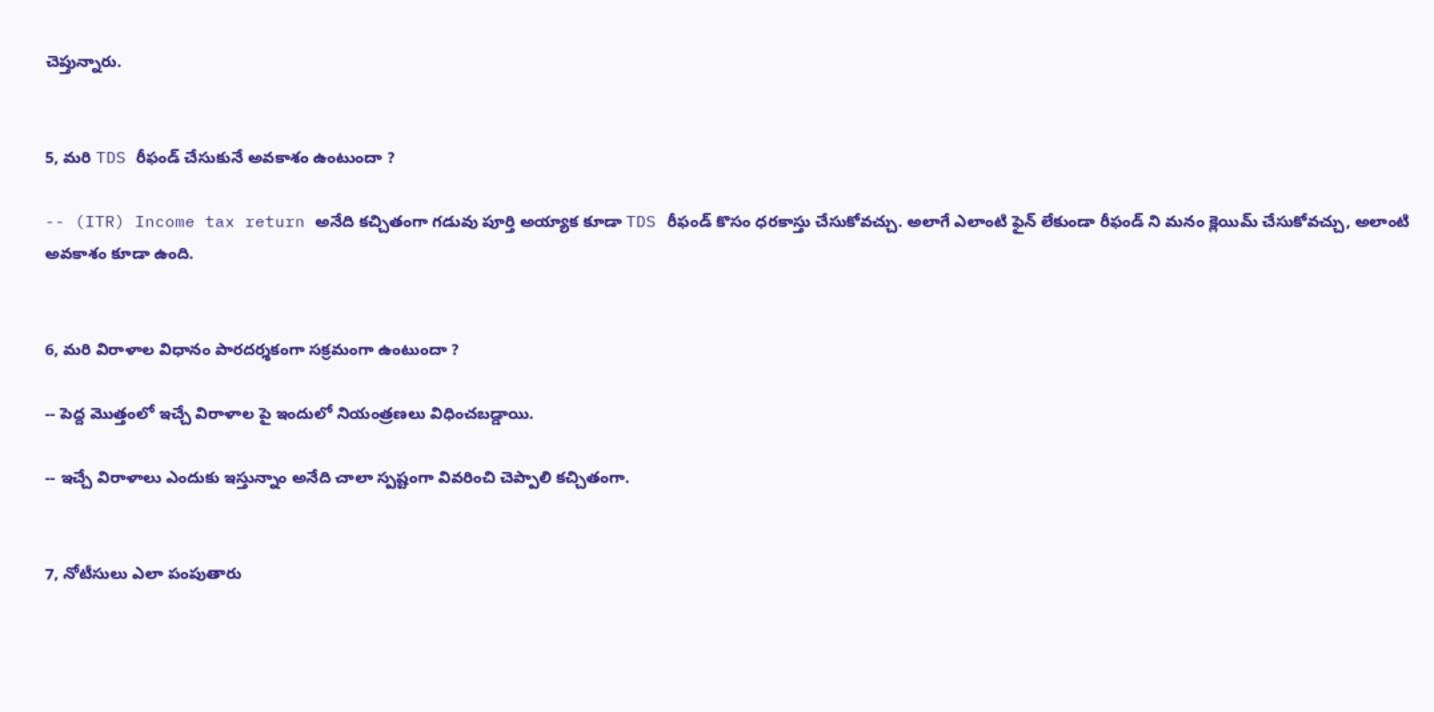చెప్తున్నారు.


5, మరి TDS రీఫండ్ చేసుకునే అవకాశం ఉంటుందా ?

-- (ITR) Income tax return అనేది కచ్చితంగా గడువు పూర్తి అయ్యాక కూడా TDS రీఫండ్ కొసం ధరకాస్తు చేసుకోవచ్చు. అలాగే ఎలాంటి ఫైన్ లేకుండా రీఫండ్ ని మనం క్లెయిమ్ చేసుకోవచ్చు, అలాంటి అవకాశం కూడా ఉంది.


6, మరి విరాళాల విధానం పారదర్శకంగా సక్రమంగా ఉంటుందా ?

-- పెద్ద మొత్తంలో ఇచ్చే విరాళాల పై ఇందులో నియంత్రణలు విధించబడ్డాయి.

-- ఇచ్చే విరాళాలు ఎందుకు ఇస్తున్నాం అనేది చాలా స్పష్టంగా వివరించి చెప్పాలి కచ్చితంగా.


7, నోటీసులు ఎలా పంపుతారు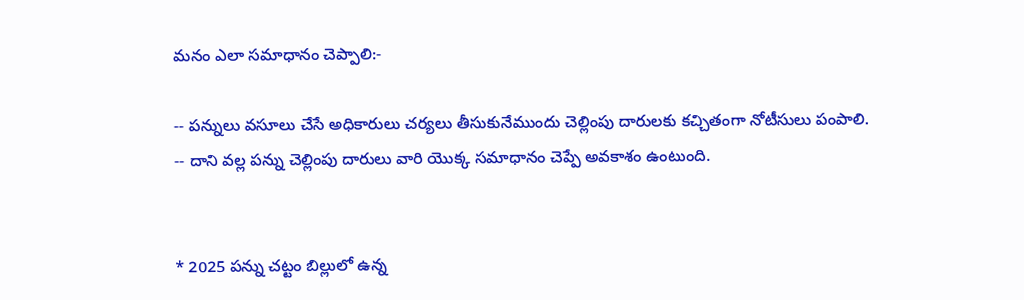మనం ఎలా సమాధానం చెప్పాలి:-

-- పన్నులు వసూలు చేసే అధికారులు చర్యలు తీసుకునేముందు చెల్లింపు దారులకు కచ్చితంగా నోటీసులు పంపాలి.
-- దాని వల్ల పన్ను చెల్లింపు దారులు వారి యొక్క సమాధానం చెప్పే అవకాశం ఉంటుంది.


* 2025 పన్ను చట్టం బిల్లులో ఉన్న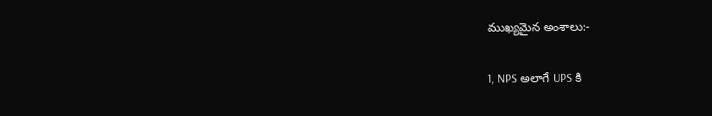ముఖ్యమైన అంశాలు:-

1, NPS అలాగే UPS కి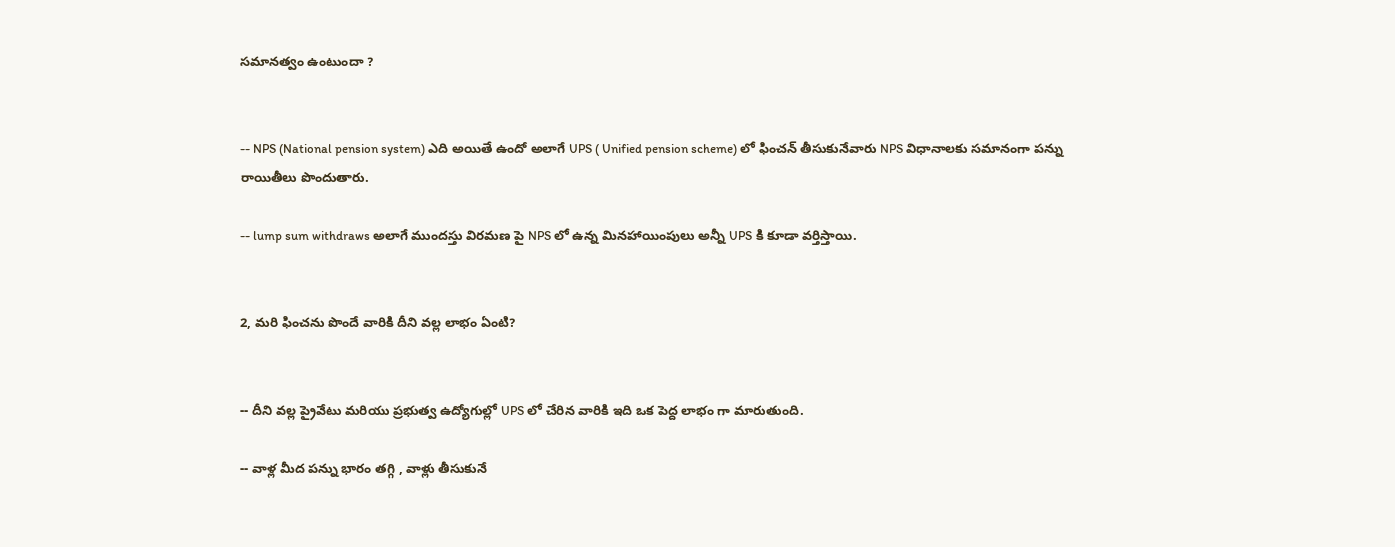సమానత్వం ఉంటుందా ?


-- NPS (National pension system) ఎది అయితే ఉందో అలాగే UPS ( Unified pension scheme) లో ఫించన్ తీసుకునేవారు NPS విధానాలకు సమానంగా పన్ను రాయితీలు పొందుతారు.

-- lump sum withdraws అలాగే ముందస్తు విరమణ పై NPS లో ఉన్న మినహాయింపులు అన్నీ UPS కి కూడా వర్తిస్తాయి.


2, మరి ఫించను పొందే వారికి దీని వల్ల లాభం ఏంటి?


-- దీని వల్ల ప్రైవేటు మరియు ప్రభుత్వ ఉద్యోగుల్లో UPS లో చేరిన వారికి ఇది ఒక పెద్ద లాభం గా మారుతుంది.

-- వాళ్ల మీద పన్ను భారం తగ్గి , వాళ్లు తీసుకునే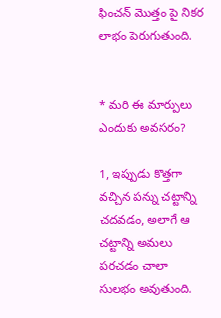ఫించన్ మొత్తం పై నికర లాభం పెరుగుతుంది.


* మరి ఈ మార్పులు ఎందుకు అవసరం?

1, ఇప్పుడు కొత్తగా వచ్చిన పన్ను చట్టాన్ని చదవడం, అలాగే ఆ చట్టాన్ని అమలు పరచడం చాలా సులభం అవుతుంది.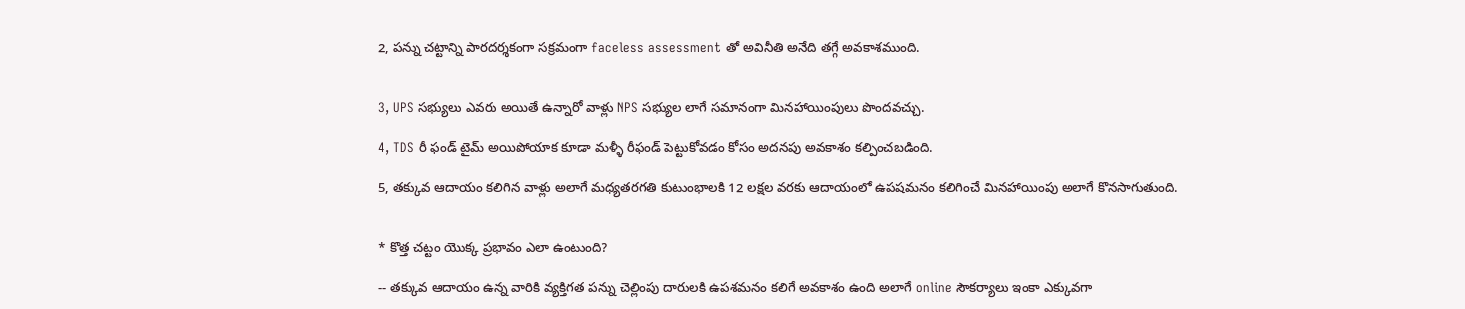2, పన్ను చట్టాన్ని పారదర్శకంగా సక్రమంగా faceless assessment తో అవినీతి అనేది తగ్గే అవకాశముంది.


3, UPS సభ్యులు ఎవరు అయితే ఉన్నారో వాళ్లు NPS సభ్యుల లాగే సమానంగా మినహాయింపులు పొందవచ్చు.

4, TDS రీ ఫండ్ టైమ్ అయిపోయాక కూడా మళ్ళీ రీఫండ్ పెట్టుకోవడం కోసం అదనపు అవకాశం కల్పించబడింది.

5, తక్కువ ఆదాయం కలిగిన వాళ్లు అలాగే మధ్యతరగతి కుటుంభాలకి 12 లక్షల వరకు ఆదాయంలో ఉపషమనం కలిగించే మినహాయింపు అలాగే కొనసాగుతుంది.


* కొత్త చట్టం యొక్క ప్రభావం ఎలా ఉంటుంది?

-- తక్కువ ఆదాయం ఉన్న వారికి వ్యక్తిగత పన్ను చెల్లింపు దారులకి ఉపశమనం కలిగే అవకాశం ఉంది అలాగే online సౌకర్యాలు ఇంకా ఎక్కువగా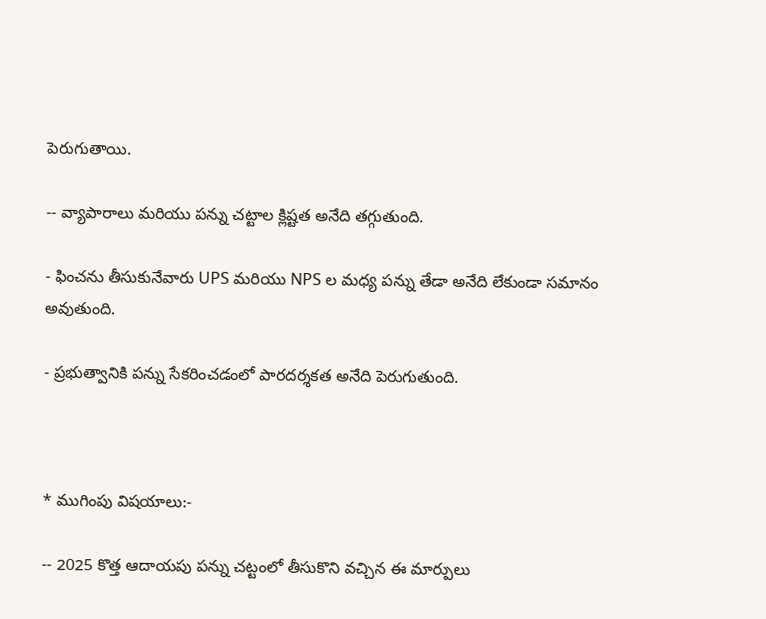పెరుగుతాయి.

-- వ్యాపారాలు మరియు పన్ను చట్టాల క్లిష్టత అనేది తగ్గుతుంది.

- ఫించను తీసుకునేవారు UPS మరియు NPS ల మధ్య పన్ను తేడా అనేది లేకుండా సమానం అవుతుంది.

- ప్రభుత్వానికి పన్ను సేకరించడంలో పారదర్శకత అనేది పెరుగుతుంది.



* ముగింపు విషయాలు:-

-- 2025 కొత్త ఆదాయపు పన్ను చట్టంలో తీసుకొని వచ్చిన ఈ మార్పులు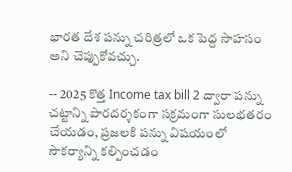భారత దేశ పన్ను చరిత్రలో ఒక పెద్ద సాహసం అని చెప్పుకోవచ్చు.

-- 2025 కొత్త Income tax bill 2 ద్వారా పన్ను చట్టాన్ని పారదర్శకంగా సక్రమంగా సులభతరం చేయడం, ప్రజలకి పన్ను విషయంలో సౌకర్యాన్ని కల్పించడం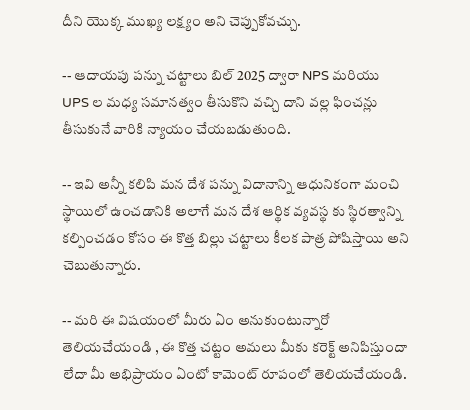దీని యొక్క ముఖ్య లక్ష్యం అని చెప్పుకోవచ్చు.

-- ఆదాయపు పన్ను చట్టాలు బిల్ 2025 ద్వారా NPS మరియు UPS ల మధ్య సమానత్వం తీసుకొని వచ్చి దాని వల్ల ఫించన్లు తీసుకునే వారికి న్యాయం చేయబడుతుంది.

-- ఇవి అన్నీ కలిపి మన దేశ పన్ను విదానాన్ని ఆధునికంగా మంచి స్థాయిలో ఉంచడానికి అలాగే మన దేశ ఆర్థిక వ్యవస్థ కు స్థిరత్వాన్ని కల్పించడం కోసం ఈ కొత్త బిల్లు చట్టాలు కీలక పాత్ర పోషిస్తాయి అని చెబుతున్నారు.

-- మరి ఈ విషయంలో మీరు ఏం అనుకుంటున్నారో తెలియచేయండి , ఈ కొత్త చట్టం అమలు మీకు కరెక్ట్ అనిపిస్తుందా లేదా మీ అభిప్రాయం ఏంటో కామెంట్ రూపంలో తెలియచేయండి.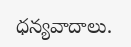ధన్యవాదాలు.